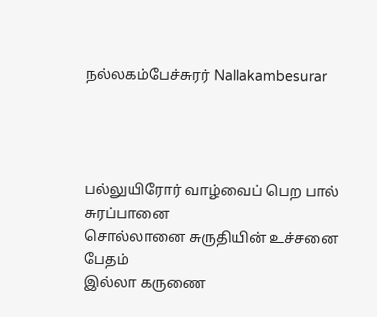நல்லகம்பேச்சுரர் Nallakambesurar




பல்லுயிரோர் வாழ்வைப் பெற பால் சுரப்பானை
சொல்லானை சுருதியின் உச்சனை பேதம்
இல்லா கருணை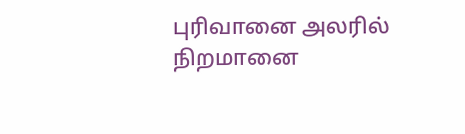புரிவானை அலரில் நிறமானை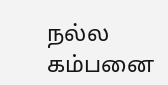நல்ல கம்பனை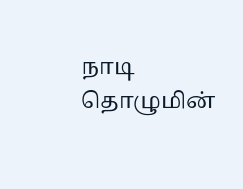நாடி தொழுமின்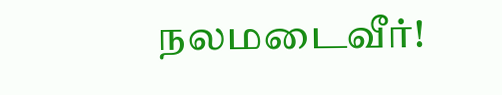நலமடைவீர்!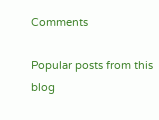Comments

Popular posts from this blog